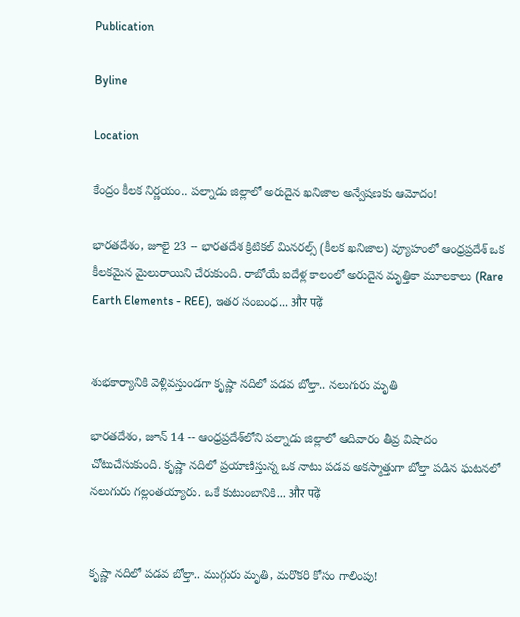Publication

Byline

Location

కేంద్రం కీలక నిర్ణయం.. పల్నాడు జిల్లాలో అరుదైన ఖనిజాల అన్వేషణకు ఆమోదం!

భారతదేశం, జూలై 23 -- భారతదేశ క్రిటికల్ మినరల్స్ (కీలక ఖనిజాల) వ్యూహంలో ఆంధ్రప్రదేశ్ ఒక కీలకమైన మైలురాయిని చేరుకుంది. రాబోయే ఐదేళ్ల కాలంలో అరుదైన మృత్తికా మూలకాలు (Rare Earth Elements - REE), ఇతర సంబంధ... और पढ़ें


శుభకార్యానికి వెళ్లివస్తుండగా కృష్ణా నదిలో పడవ బోల్తా.. నలుగురు మృతి

భారతదేశం, జూన్ 14 -- ఆంధ్రప్రదేశ్‌లోని పల్నాడు జిల్లాలో ఆదివారం తీవ్ర విషాదం చోటుచేసుకుంది. కృష్ణా నదిలో ప్రయాణిస్తున్న ఒక నాటు పడవ అకస్మాత్తుగా బోల్తా పడిన ఘటనలో నలుగురు గల్లంతయ్యారు. ఒకే కుటుంబానికి... और पढ़ें


కృష్ణా నదిలో పడవ బోల్తా.. ముగ్గురు మృతి, మరొకరి కోసం గాలింపు!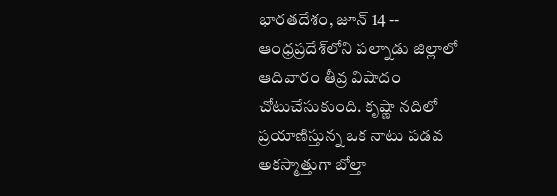భారతదేశం, జూన్ 14 -- ఆంధ్రప్రదేశ్‌లోని పల్నాడు జిల్లాలో ఆదివారం తీవ్ర విషాదం చోటుచేసుకుంది. కృష్ణా నదిలో ప్రయాణిస్తున్న ఒక నాటు పడవ అకస్మాత్తుగా బోల్తా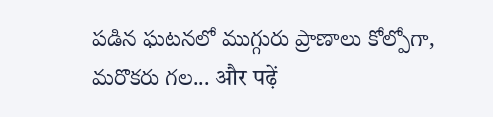పడిన ఘటనలో ముగ్గురు ప్రాణాలు కోల్పోగా, మరొకరు గల... और पढ़ें